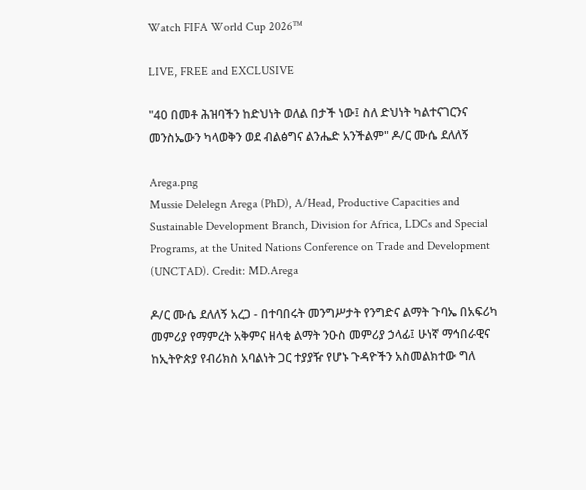Watch FIFA World Cup 2026™

LIVE, FREE and EXCLUSIVE

"40 በመቶ ሕዝባችን ከድህነት ወለል በታች ነው፤ ስለ ድህነት ካልተናገርንና መንስኤውን ካላወቅን ወደ ብልፅግና ልንሔድ አንችልም" ዶ/ር ሙሴ ደለለኝ

Arega.png
Mussie Delelegn Arega (PhD), A/Head, Productive Capacities and Sustainable Development Branch, Division for Africa, LDCs and Special Programs, at the United Nations Conference on Trade and Development (UNCTAD). Credit: MD.Arega

ዶ/ር ሙሴ ደለለኝ አረጋ - በተባበሩት መንግሥታት የንግድና ልማት ጉባኤ በአፍሪካ መምሪያ የማምረት አቅምና ዘላቂ ልማት ንዑስ መምሪያ ኃላፊ፤ ሁነኛ ማኅበራዊና ከኢትዮጵያ የብሪክስ አባልነት ጋር ተያያዥ የሆኑ ጉዳዮችን አስመልክተው ግለ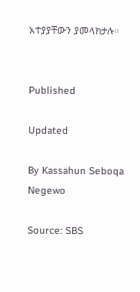አተያያቸውን ያመላክታሉ።


Published

Updated

By Kassahun Seboqa Negewo

Source: SBS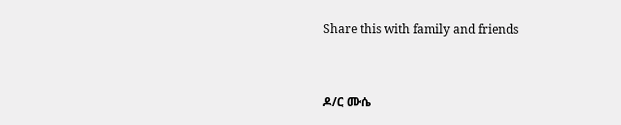Share this with family and friends


ዶ/ር ሙሴ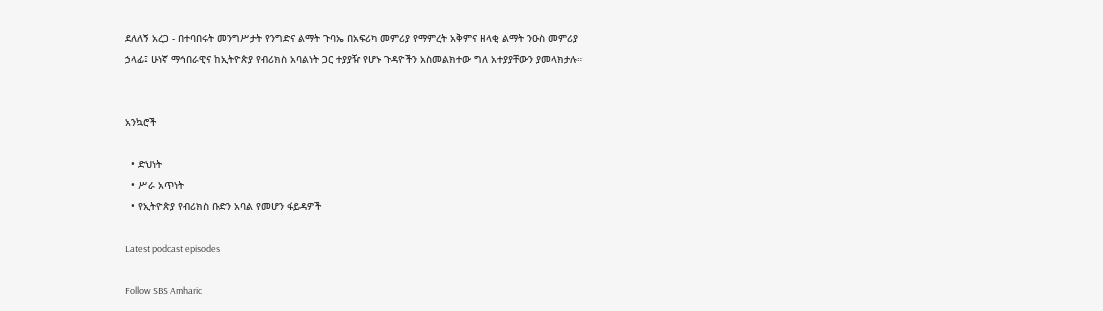ደለለኝ አረጋ - በተባበሩት መንግሥታት የንግድና ልማት ጉባኤ በአፍሪካ መምሪያ የማምረት አቅምና ዘላቂ ልማት ንዑስ መምሪያ ኃላፊ፤ ሁነኛ ማኅበራዊና ከኢትዮጵያ የብሪክስ አባልነት ጋር ተያያዥ የሆኑ ጉዳዮችን አስመልክተው ግለ አተያያቸውን ያመላክታሉ።


አንኳሮች

  • ድህነት
  • ሥራ አጥነት
  • የኢትዮጵያ የብሪክስ ቡድን አባል የመሆን ፋይዳዎች

Latest podcast episodes

Follow SBS Amharic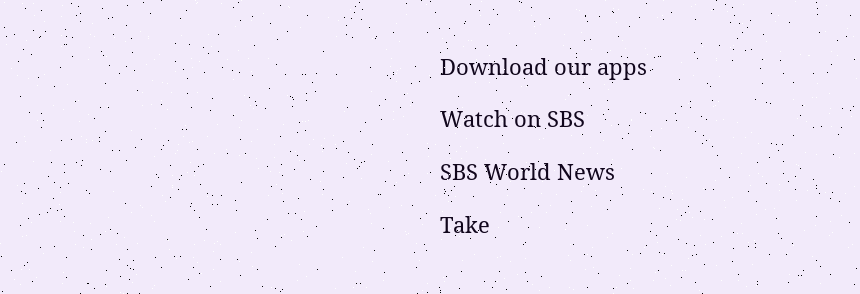Download our apps

Watch on SBS

SBS World News

Take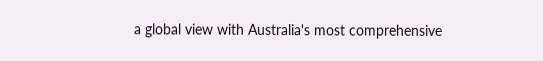a global view with Australia's most comprehensive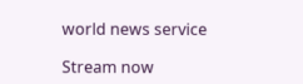world news service

Stream now